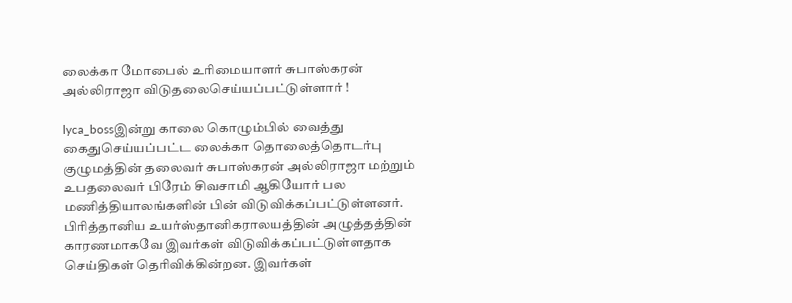லைக்கா மோபைல் உரிமையாளர் சுபாஸ்கரன் அல்லிராஜா விடுதலைசெய்யப்பட்டுள்ளார் !

lyca_bossஇன்று காலை கொழும்பில் வைத்து கைதுசெய்யப்பட்ட லைக்கா தொலைத்தொடர்பு குழுமத்தின் தலைவர் சுபாஸ்கரன் அல்லிராஜா மற்றும் உபதலைவர் பிரேம் சிவசாமி ஆகியோர் பல மணித்தியாலங்களின் பின் விடுவிக்கப்பட்டுள்ளனர். பிரித்தானிய உயர்ஸ்தானிகராலயத்தின் அழுத்தத்தின் காரணமாகவே இவர்கள் விடுவிக்கப்பட்டுள்ளதாக செய்திகள் தெரிவிக்கின்றன. இவர்கள்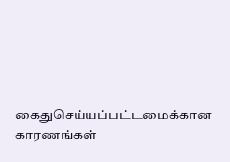கைதுசெய்யப்பட்டமைக்கான காரணங்கள்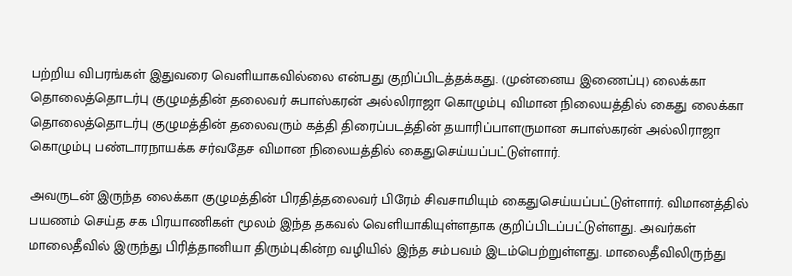பற்றிய விபரங்கள் இதுவரை வெளியாகவில்லை என்பது குறிப்பிடத்தக்கது. (முன்னைய இணைப்பு) லைக்கா தொலைத்தொடர்பு குழுமத்தின் தலைவர் சுபாஸ்கரன் அல்லிராஜா கொழும்பு விமான நிலையத்தில் கைது லைக்கா தொலைத்தொடர்பு குழுமத்தின் தலைவரும் கத்தி திரைப்படத்தின் தயாரிப்பாளருமான சுபாஸ்கரன் அல்லிராஜா கொழும்பு பண்டாரநாயக்க சர்வதேச விமான நிலையத்தில் கைதுசெய்யப்பட்டுள்ளார்.

அவருடன் இருந்த லைக்கா குழுமத்தின் பிரதித்தலைவர் பிரேம் சிவசாமியும் கைதுசெய்யப்பட்டுள்ளார். விமானத்தில் பயணம் செய்த சக பிரயாணிகள் மூலம் இந்த தகவல் வெளியாகியுள்ளதாக குறிப்பிடப்பட்டுள்ளது. அவர்கள் மாலைதீவில் இருந்து பிரித்தானியா திரும்புகின்ற வழியில் இந்த சம்பவம் இடம்பெற்றுள்ளது. மாலைதீவிலிருந்து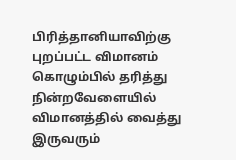பிரித்தானியாவிற்கு புறப்பட்ட விமானம் கொழும்பில் தரித்து நின்றவேளையில் விமானத்தில் வைத்து இருவரும்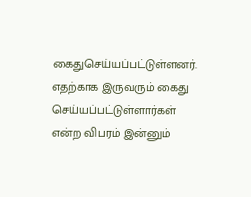கைதுசெய்யப்பட்டுள்ளனர். எதற்காக இருவரும் கைது செய்யப்பட்டுள்ளார்கள் என்ற விபரம் இன்னும்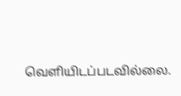வெளியிடப்படவில்லை.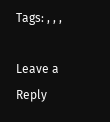Tags: , , ,

Leave a Reply